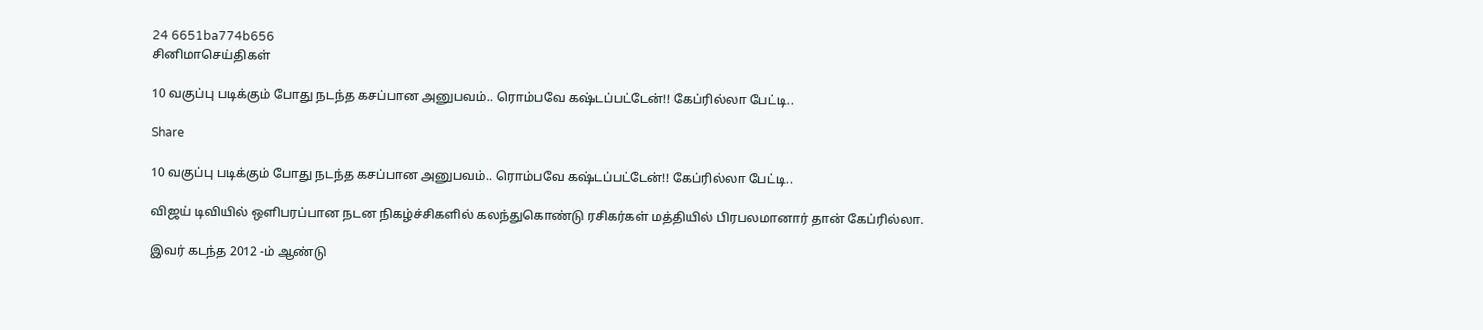24 6651ba774b656
சினிமாசெய்திகள்

10 வகுப்பு படிக்கும் போது நடந்த கசப்பான அனுபவம்.. ரொம்பவே கஷ்டப்பட்டேன்!! கேப்ரில்லா பேட்டி..

Share

10 வகுப்பு படிக்கும் போது நடந்த கசப்பான அனுபவம்.. ரொம்பவே கஷ்டப்பட்டேன்!! கேப்ரில்லா பேட்டி..

விஜய் டிவியில் ஒளிபரப்பான நடன நிகழ்ச்சிகளில் கலந்துகொண்டு ரசிகர்கள் மத்தியில் பிரபலமானார் தான் கேப்ரில்லா.

இவர் கடந்த 2012 -ம் ஆண்டு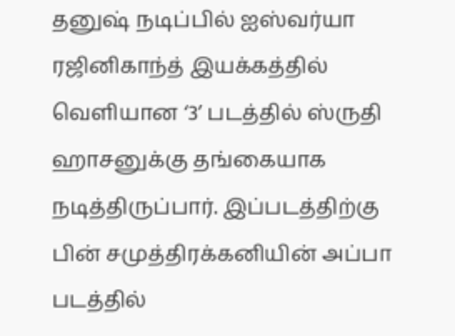தனுஷ் நடிப்பில் ஐஸ்வர்யா ரஜினிகாந்த் இயக்கத்தில் வெளியான ‘3’ படத்தில் ஸ்ருதி ஹாசனுக்கு தங்கையாக நடித்திருப்பார். இப்படத்திற்கு பின் சமுத்திரக்கனியின் அப்பா படத்தில்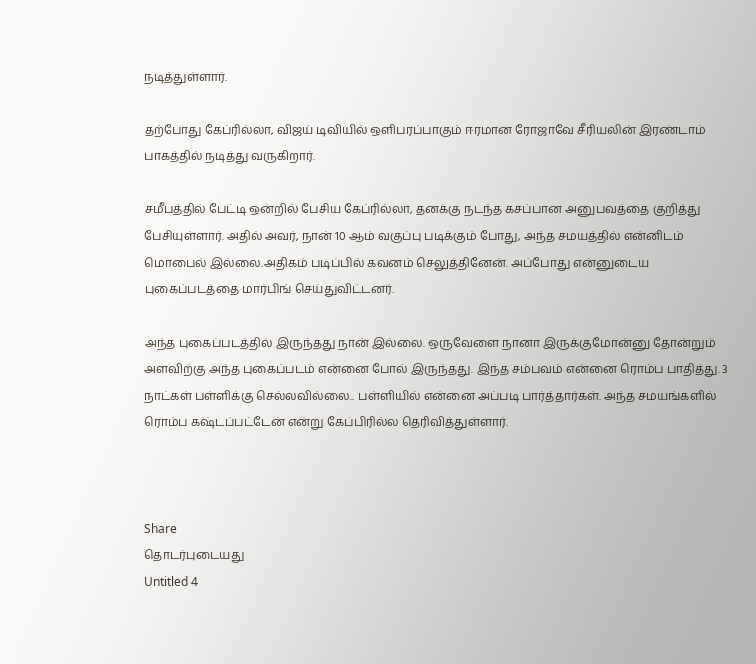நடித்துள்ளார்.

தற்போது கேப்ரில்லா, விஜய் டிவியில் ஒளிபரப்பாகும் ஈரமான ரோஜாவே சீரியலின் இரண்டாம் பாகத்தில் நடித்து வருகிறார்.

சமீபத்தில் பேட்டி ஒன்றில் பேசிய கேப்ரில்லா, தனக்கு நடந்த கசப்பான அனுபவத்தை குறித்து பேசியுள்ளார். அதில் அவர், நான் 10 ஆம் வகுப்பு படிக்கும் போது, அந்த சமயத்தில் என்னிடம் மொபைல் இல்லை.அதிகம் படிப்பில் கவனம் செலுத்தினேன். அப்போது என்னுடைய புகைப்படத்தை மார்பிங் செய்துவிட்டனர்.

அந்த புகைப்படத்தில் இருந்தது நான் இல்லை. ஒருவேளை நானா இருக்குமோன்னு தோன்றும் அளவிற்கு அந்த புகைப்படம் என்னை போல் இருந்தது. இந்த சம்பவம் என்னை ரொம்ப பாதித்து. 3 நாட்கள் பள்ளிக்கு செல்லவில்லை.. பள்ளியில் என்னை அப்படி பார்த்தார்கள். அந்த சமயங்களில் ரொம்ப கஷ்டப்பட்டேன் என்று கேப்பிரில்ல தெரிவித்துள்ளார்.



Share
தொடர்புடையது
Untitled 4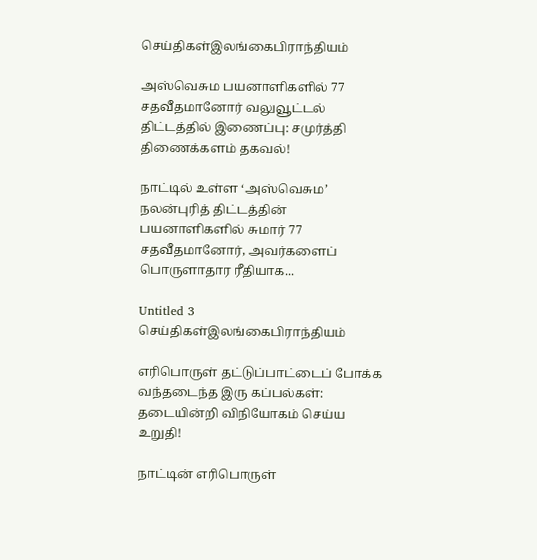செய்திகள்இலங்கைபிராந்தியம்

அஸ்வெசும பயனாளிகளில் 77 சதவீதமானோர் வலுவூட்டல் திட்டத்தில் இணைப்பு: சமுர்த்தி திணைக்களம் தகவல்!

நாட்டில் உள்ள ‘அஸ்வெசும’ நலன்புரித் திட்டத்தின் பயனாளிகளில் சுமார் 77 சதவீதமானோர், அவர்களைப் பொருளாதார ரீதியாக...

Untitled 3
செய்திகள்இலங்கைபிராந்தியம்

எரிபொருள் தட்டுப்பாட்டைப் போக்க வந்தடைந்த இரு கப்பல்கள்: தடையின்றி விநியோகம் செய்ய உறுதி!

நாட்டின் எரிபொருள்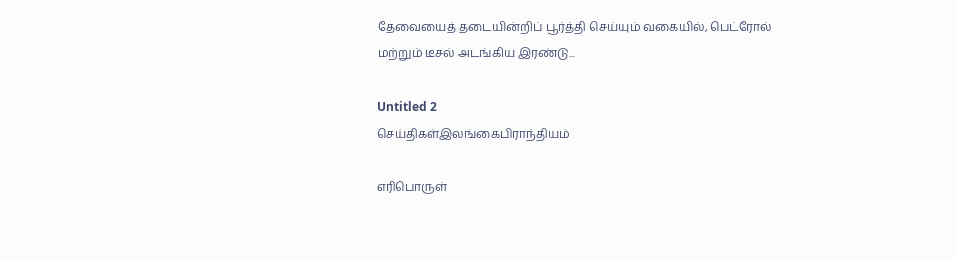தேவையைத் தடையின்றிப் பூர்த்தி செய்யும் வகையில், பெட்ரோல் மற்றும் டீசல் அடங்கிய இரண்டு...

Untitled 2
செய்திகள்இலங்கைபிராந்தியம்

எரிபொருள்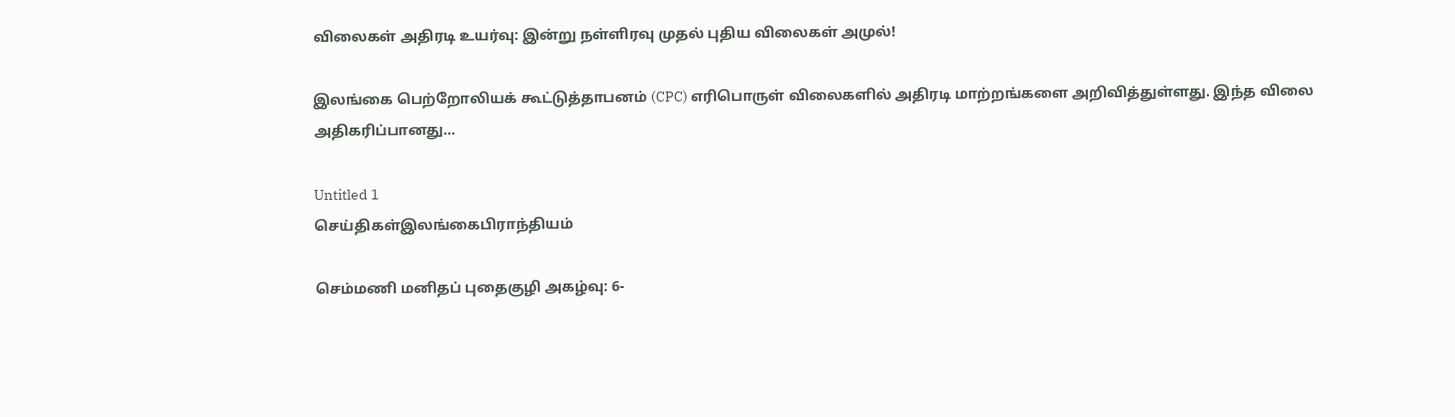விலைகள் அதிரடி உயர்வு: இன்று நள்ளிரவு முதல் புதிய விலைகள் அமுல்!

இலங்கை பெற்றோலியக் கூட்டுத்தாபனம் (CPC) எரிபொருள் விலைகளில் அதிரடி மாற்றங்களை அறிவித்துள்ளது. இந்த விலை அதிகரிப்பானது...

Untitled 1
செய்திகள்இலங்கைபிராந்தியம்

செம்மணி மனிதப் புதைகுழி அகழ்வு: 6-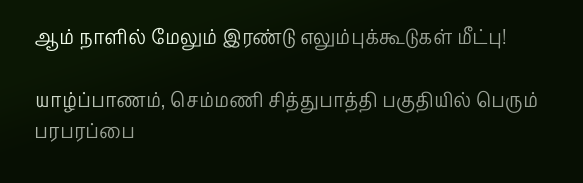ஆம் நாளில் மேலும் இரண்டு எலும்புக்கூடுகள் மீட்பு!

யாழ்ப்பாணம், செம்மணி சித்துபாத்தி பகுதியில் பெரும் பரபரப்பை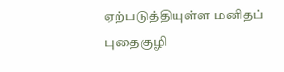ஏற்படுத்தியுள்ள மனிதப் புதைகுழி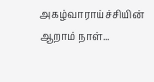அகழ்வாராய்ச்சியின் ஆறாம் நாள்...